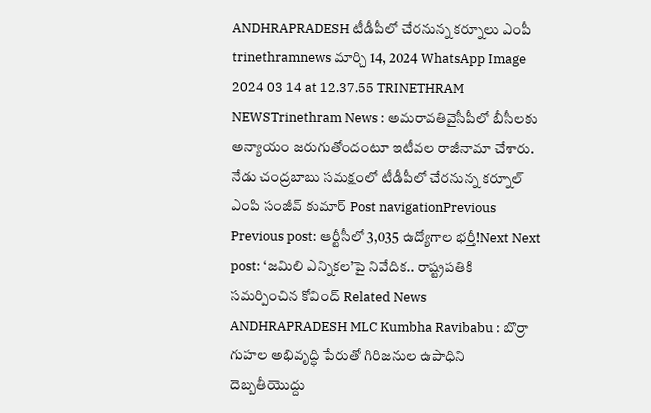ANDHRAPRADESH టీడీపీలో చేరనున్న కర్నూలు ఎంపీ trinethramnews మార్చి 14, 2024 WhatsApp Image 2024 03 14 at 12.37.55 TRINETHRAM NEWSTrinethram News : అమరావతివైసీపీలో బీసీలకు అన్యాయం జరుగుతోందంటూ ఇటీవల రాజీనామా చేశారు. నేడు చంద్రబాబు సమక్షంలో టీడీపీలో చేరనున్న కర్నూల్ ఎంపి సంజీవ్ కుమార్ Post navigationPrevious Previous post: ఆర్టీసీలో 3,035 ఉద్యోగాల భర్తీ!Next Next post: ‘జమిలి ఎన్నికల’పై నివేదిక.. రాష్ట్రపతికి సమర్పించిన కోవింద్ Related News ANDHRAPRADESH MLC Kumbha Ravibabu : బొర్రా గుహల అభివృద్ధి పేరుతో గిరిజనుల ఉపాధిని దెబ్బతీయొద్దు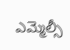ఎమ్మెల్సీ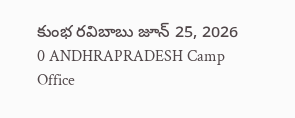కుంభ రవిబాబు జూన్ 25, 2026 0 ANDHRAPRADESH Camp Office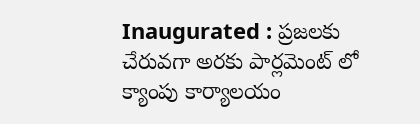Inaugurated : ప్రజలకు చేరువగా అరకు పార్లమెంట్ లో క్యాంపు కార్యాలయం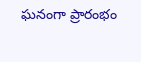ఘనంగా ప్రారంభం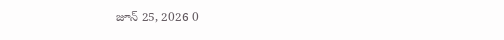జూన్ 25, 2026 0